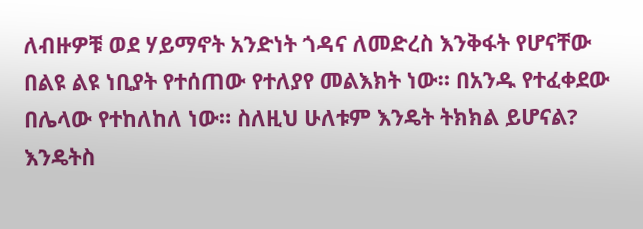ለብዙዎቹ ወደ ሃይማኖት አንድነት ጎዳና ለመድረስ እንቅፋት የሆናቸው በልዩ ልዩ ነቢያት የተሰጠው የተለያየ መልእክት ነው። በአንዱ የተፈቀደው በሌላው የተከለከለ ነው። ስለዚህ ሁለቱም እንዴት ትክክል ይሆናል? እንዴትስ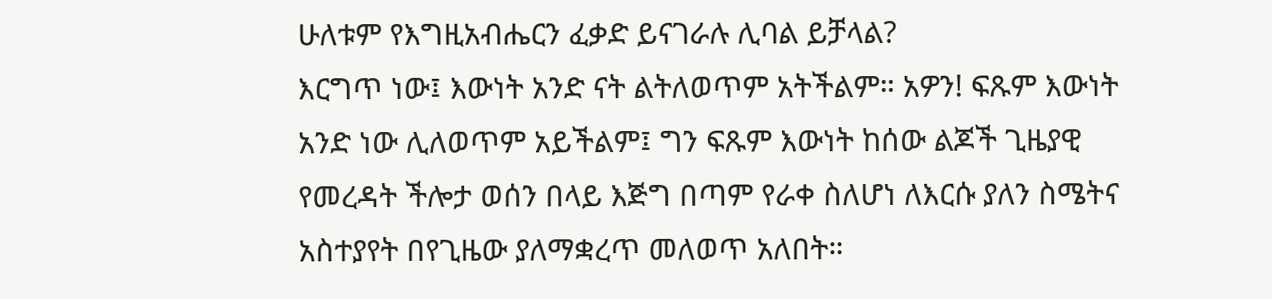ሁለቱም የእግዚአብሔርን ፈቃድ ይናገራሉ ሊባል ይቻላል?
እርግጥ ነው፤ እውነት አንድ ናት ልትለወጥም አትችልም። አዎን! ፍጹም እውነት አንድ ነው ሊለወጥም አይችልም፤ ግን ፍጹም እውነት ከሰው ልጆች ጊዜያዊ የመረዳት ችሎታ ወሰን በላይ እጅግ በጣም የራቀ ስለሆነ ለእርሱ ያለን ስሜትና አስተያየት በየጊዜው ያለማቋረጥ መለወጥ አለበት።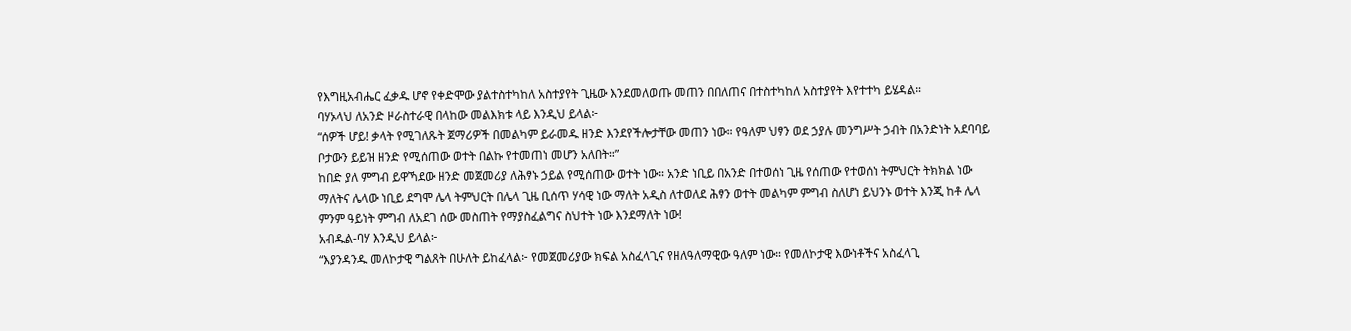የእግዚአብሔር ፈቃዱ ሆኖ የቀድሞው ያልተስተካከለ አስተያየት ጊዜው እንደመለወጡ መጠን በበለጠና በተስተካከለ አስተያየት እየተተካ ይሄዳል።
ባሃኦላህ ለአንድ ዞራስተራዊ በላከው መልእክቱ ላይ እንዲህ ይላል፦
“ሰዎች ሆይ! ቃላት የሚገለጹት ጀማሪዎች በመልካም ይራመዱ ዘንድ እንደየችሎታቸው መጠን ነው። የዓለም ህፃን ወደ ኃያሉ መንግሥት ኃብት በአንድነት አደባባይ ቦታውን ይይዝ ዘንድ የሚሰጠው ወተት በልኩ የተመጠነ መሆን አለበት።”
ከበድ ያለ ምግብ ይዋኻደው ዘንድ መጀመሪያ ለሕፃኑ ኃይል የሚሰጠው ወተት ነው። አንድ ነቢይ በአንድ በተወሰነ ጊዜ የሰጠው የተወሰነ ትምህርት ትክክል ነው ማለትና ሌላው ነቢይ ደግሞ ሌላ ትምህርት በሌላ ጊዜ ቢሰጥ ሃሳዊ ነው ማለት አዲስ ለተወለደ ሕፃን ወተት መልካም ምግብ ስለሆነ ይህንኑ ወተት እንጂ ከቶ ሌላ ምንም ዓይነት ምግብ ለአደገ ሰው መስጠት የማያስፈልግና ስህተት ነው እንደማለት ነው!
አብዱል-ባሃ እንዲህ ይላል፦
“እያንዳንዱ መለኮታዊ ግልጸት በሁለት ይከፈላል፦ የመጀመሪያው ክፍል አስፈላጊና የዘለዓለማዊው ዓለም ነው። የመለኮታዊ እውነቶችና አስፈላጊ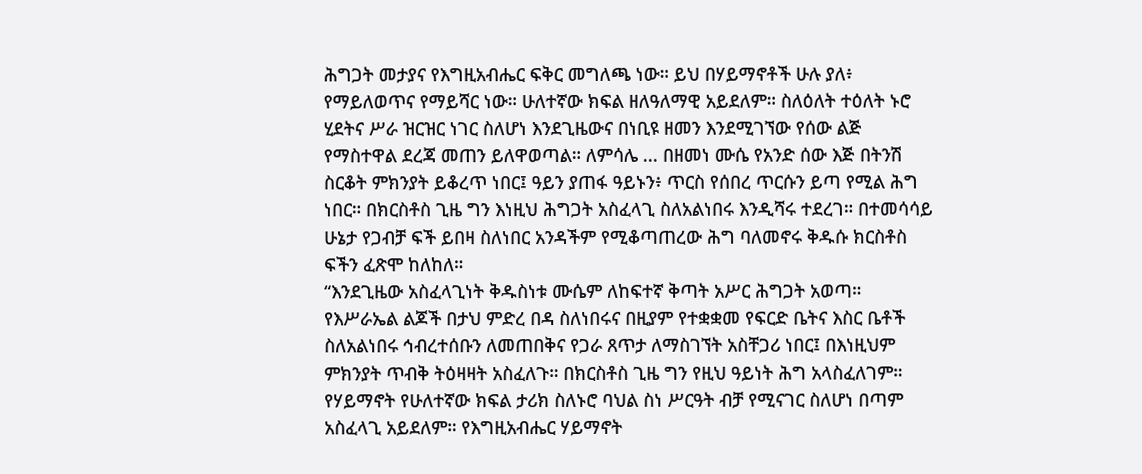ሕግጋት መታያና የእግዚአብሔር ፍቅር መግለጫ ነው። ይህ በሃይማኖቶች ሁሉ ያለ፥ የማይለወጥና የማይሻር ነው። ሁለተኛው ክፍል ዘለዓለማዊ አይደለም። ስለዕለት ተዕለት ኑሮ ሂደትና ሥራ ዝርዝር ነገር ስለሆነ እንደጊዜውና በነቢዩ ዘመን እንደሚገኘው የሰው ልጅ የማስተዋል ደረጃ መጠን ይለዋወጣል። ለምሳሌ ... በዘመነ ሙሴ የአንድ ሰው እጅ በትንሽ ስርቆት ምክንያት ይቆረጥ ነበር፤ ዓይን ያጠፋ ዓይኑን፥ ጥርስ የሰበረ ጥርሱን ይጣ የሚል ሕግ ነበር። በክርስቶስ ጊዜ ግን እነዚህ ሕግጋት አስፈላጊ ስለአልነበሩ እንዲሻሩ ተደረገ። በተመሳሳይ ሁኔታ የጋብቻ ፍች ይበዛ ስለነበር አንዳችም የሚቆጣጠረው ሕግ ባለመኖሩ ቅዱሱ ክርስቶስ ፍችን ፈጽሞ ከለከለ።
“እንደጊዜው አስፈላጊነት ቅዱስነቱ ሙሴም ለከፍተኛ ቅጣት አሥር ሕግጋት አወጣ። የእሥራኤል ልጆች በታህ ምድረ በዳ ስለነበሩና በዚያም የተቋቋመ የፍርድ ቤትና እስር ቤቶች ስለአልነበሩ ኅብረተሰቡን ለመጠበቅና የጋራ ጸጥታ ለማስገኘት አስቸጋሪ ነበር፤ በእነዚህም ምክንያት ጥብቅ ትዕዛዛት አስፈለጉ። በክርስቶስ ጊዜ ግን የዚህ ዓይነት ሕግ አላስፈለገም። የሃይማኖት የሁለተኛው ክፍል ታሪክ ስለኑሮ ባህል ስነ ሥርዓት ብቻ የሚናገር ስለሆነ በጣም አስፈላጊ አይደለም። የእግዚአብሔር ሃይማኖት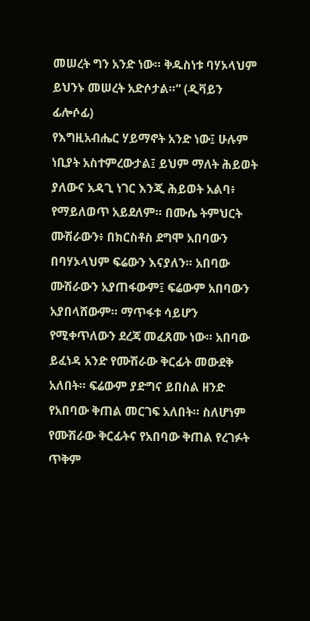መሠረት ግን አንድ ነው። ቅዱስነቱ ባሃኦላህም ይህንኑ መሠረት አድሶታል።” (ዲቫይን ፊሎሶፊ)
የእግዚአብሔር ሃይማኖት አንድ ነው፤ ሁሉም ነቢያት አስተምረውታል፤ ይህም ማለት ሕይወት ያለውና አዳጊ ነገር እንጂ ሕይወት አልባ፥ የማይለወጥ አይደለም። በሙሴ ትምህርት ሙሽራውን፥ በክርስቶስ ደግሞ አበባውን በባሃኦላህም ፍሬውን እናያለን። አበባው ሙሽራውን አያጠፋውም፤ ፍሬውም አበባውን አያበላሸውም። ማጥፋቱ ሳይሆን የሚቀጥለውን ደረጃ መፈጸሙ ነው። አበባው ይፈነዳ አንድ የሙሽራው ቅርፊት መውደቅ አለበት። ፍሬውም ያድግና ይበስል ዘንድ የአበባው ቅጠል መርገፍ አለበት። ስለሆነም የሙሽራው ቅርፊትና የአበባው ቅጠል የረገፉት ጥቅም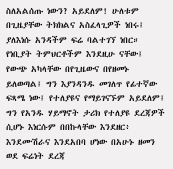ስለአልሰጡ ነውን? አይደለም! ሁለቱም በጊዜያቸው ትክክልና አስፈላጊዎች ነበሩ፤ ያለእነሱ አንዳችም ፍሬ ባልተገኘ ነበር። የነቢያት ትምህርቶችም እንደዚሁ ናቸው፤ የውጭ አካላቸው በየጊዜውና በየዘመኑ ይለወጣል፤ ግን እያንዳንዱ መገለጥ የፊተኛው ፍጻሜ ነው፤ የተለያዩና የማይገናኙም አይደለም፤ ግን የአንዱ ሃይማኖት ታሪክ የተለያዩ ደረጃዎች ሲሆኑ እነርሱም በበኩላቸው እንደዘር፥ እንደሙሽራና እንደአበባ ሆነው በአሁኑ ዘመን ወደ ፍሬነት ደረጃ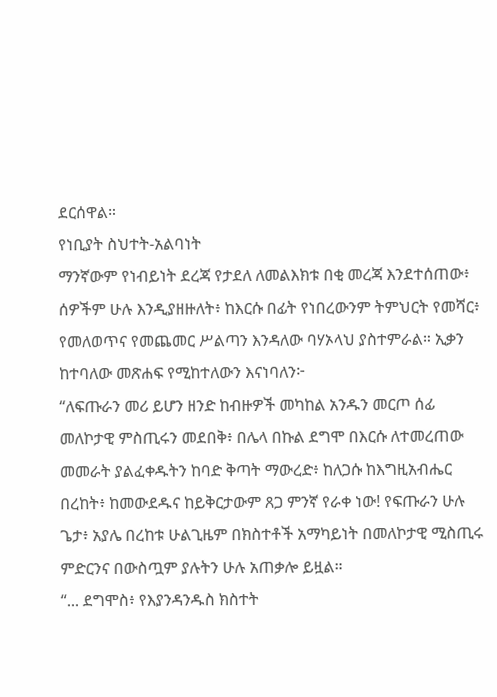ደርሰዋል።
የነቢያት ስህተት-አልባነት
ማንኛውም የነብይነት ደረጃ የታደለ ለመልእክቱ በቂ መረጃ እንደተሰጠው፥ ሰዎችም ሁሉ እንዲያዘዙለት፥ ከእርሱ በፊት የነበረውንም ትምህርት የመሻር፥ የመለወጥና የመጨመር ሥልጣን እንዳለው ባሃኦላህ ያስተምራል። ኢቃን ከተባለው መጽሐፍ የሚከተለውን እናነባለን፦
“ለፍጡራን መሪ ይሆን ዘንድ ከብዙዎች መካከል አንዱን መርጦ ሰፊ መለኮታዊ ምስጢሩን መደበቅ፥ በሌላ በኩል ደግሞ በእርሱ ለተመረጠው መመራት ያልፈቀዱትን ከባድ ቅጣት ማውረድ፥ ከለጋሱ ከእግዚአብሔር በረከት፥ ከመውደዱና ከይቅርታውም ጸጋ ምንኛ የራቀ ነው! የፍጡራን ሁሉ ጌታ፥ አያሌ በረከቱ ሁልጊዜም በክስተቶች አማካይነት በመለኮታዊ ሚስጢሩ ምድርንና በውስጧም ያሉትን ሁሉ አጠቃሎ ይዟል።
“... ደግሞስ፥ የእያንዳንዱስ ክስተት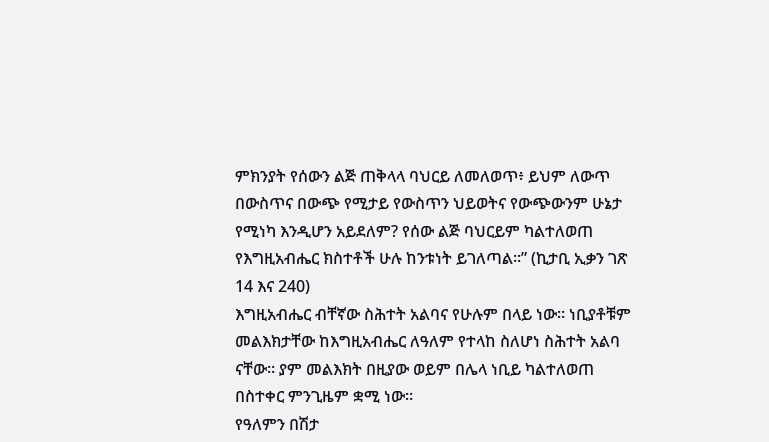ምክንያት የሰውን ልጅ ጠቅላላ ባህርይ ለመለወጥ፥ ይህም ለውጥ በውስጥና በውጭ የሚታይ የውስጥን ህይወትና የውጭውንም ሁኔታ የሚነካ እንዲሆን አይደለም? የሰው ልጅ ባህርይም ካልተለወጠ የእግዚአብሔር ክስተቶች ሁሉ ከንቱነት ይገለጣል።” (ኪታቢ ኢቃን ገጽ 14 እና 240)
እግዚአብሔር ብቸኛው ስሕተት አልባና የሁሉም በላይ ነው። ነቢያቶቹም መልእክታቸው ከእግዚአብሔር ለዓለም የተላከ ስለሆነ ስሕተት አልባ ናቸው። ያም መልእክት በዚያው ወይም በሌላ ነቢይ ካልተለወጠ በስተቀር ምንጊዜም ቋሚ ነው።
የዓለምን በሽታ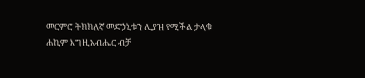መርምሮ ትክክለኛ መድኃኒቱን ሊያዝ የሚችል ታላቁ ሐኪም እግዚአብሔር ብቻ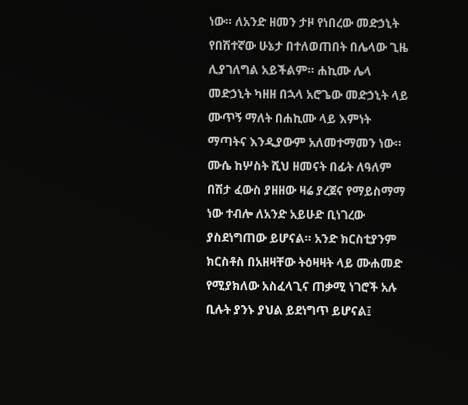ነው። ለአንድ ዘመን ታዞ የነበረው መድኃኒት የበሽተኛው ሁኔታ በተለወጠበት በሌላው ጊዜ ሊያገለግል አይችልም። ሐኪሙ ሌላ መድኃኒት ካዘዘ በኋላ አሮጌው መድኃኒት ላይ ሙጥኝ ማለት በሐኪሙ ላይ እምነት ማጣትና እንዲያውም አለመተማመን ነው። ሙሴ ከሦስት ሺህ ዘመናት በፊት ለዓለም በሽታ ፈውስ ያዘዘው ዛሬ ያረጀና የማይስማማ ነው ተብሎ ለአንድ አይሁድ ቢነገረው ያስደነግጠው ይሆናል። አንድ ክርስቲያንም ክርስቶስ በአዘዛቸው ትዕዛዛት ላይ ሙሐመድ የሚያክለው አስፈላጊና ጠቃሚ ነገሮች አሉ ቢሉት ያንኑ ያህል ይደነግጥ ይሆናል፤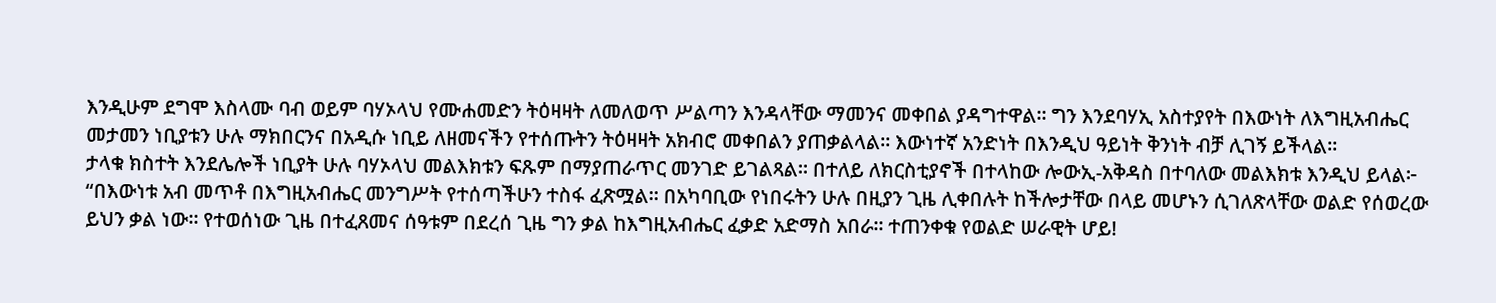እንዲሁም ደግሞ እስላሙ ባብ ወይም ባሃኦላህ የሙሐመድን ትዕዛዛት ለመለወጥ ሥልጣን እንዳላቸው ማመንና መቀበል ያዳግተዋል። ግን እንደባሃኢ አስተያየት በእውነት ለእግዚአብሔር መታመን ነቢያቱን ሁሉ ማክበርንና በአዲሱ ነቢይ ለዘመናችን የተሰጡትን ትዕዛዛት አክብሮ መቀበልን ያጠቃልላል። እውነተኛ አንድነት በእንዲህ ዓይነት ቅንነት ብቻ ሊገኝ ይችላል።
ታላቁ ክስተት እንደሌሎች ነቢያት ሁሉ ባሃኦላህ መልእክቱን ፍጹም በማያጠራጥር መንገድ ይገልጻል። በተለይ ለክርስቲያኖች በተላከው ሎውኢ-አቅዳስ በተባለው መልእክቱ እንዲህ ይላል፦
“በእውነቱ አብ መጥቶ በእግዚአብሔር መንግሥት የተሰጣችሁን ተስፋ ፈጽሟል። በአካባቢው የነበሩትን ሁሉ በዚያን ጊዜ ሊቀበሉት ከችሎታቸው በላይ መሆኑን ሲገለጽላቸው ወልድ የሰወረው ይህን ቃል ነው። የተወሰነው ጊዜ በተፈጸመና ሰዓቱም በደረሰ ጊዜ ግን ቃል ከእግዚአብሔር ፈቃድ አድማስ አበራ። ተጠንቀቁ የወልድ ሠራዊት ሆይ!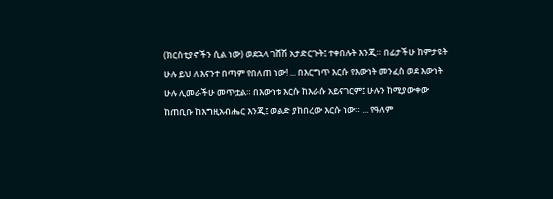(ክርስቲያኖችን ሲል ነው) ወደኋላ ገሸሽ አታድርጉት፤ ተቀበሉት እንጂ። በፊታችሁ ከምታዩት ሁሉ ይህ ለእናንተ በጣም የበለጠ ነው! ... በእርግጥ እርሱ የእውነት መንፈስ ወደ እውነት ሁሉ ሊመራችሁ መጥቷል። በእውነቱ እርሱ ከእራሱ አይናገርም፤ ሁሉን ከሚያውቀው ከጠቢቡ ከእግዚአብሔር እንጂ፤ ወልድ ያከበረው እርሱ ነው። ... የዓለም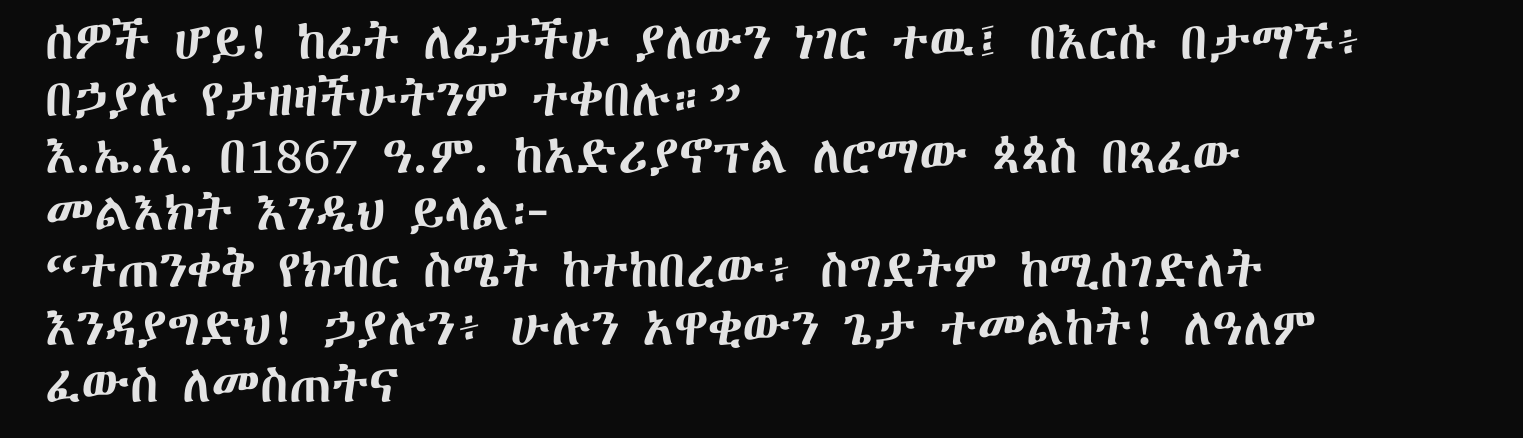ሰዎች ሆይ! ከፊት ለፊታችሁ ያለውን ነገር ተዉ፤ በእርሱ በታማኙ፥ በኃያሉ የታዘዛችሁትንም ተቀበሉ።”
እ.ኤ.አ. በ1867 ዓ.ም. ከአድሪያኖፕል ለሮማው ጳጳስ በጻፈው መልእክት እንዲህ ይላል፦
“ተጠንቀቅ የክብር ስሜት ከተከበረው፥ ስግደትም ከሚሰገድለት እንዳያግድህ! ኃያሉን፥ ሁሉን አዋቂውን ጌታ ተመልከት! ለዓለም ፈውስ ለመስጠትና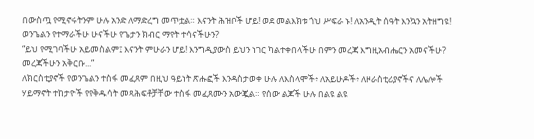በውስጧ የሚኖሩትንም ሁሉ አንድ ለማድረግ መጥቷል። እናንት ሕዝቦች ሆይ! ወደ መልእክቱ ጎህ ሥፍራ ኑ! ለአንዲት ሰዓት እንኳን አትዘግዩ! ወንጌልን የተማራችሁ ሁናችሁ የጌታን ክብር ማየት ተሳናችሁን?
“ይህ የሚገባችሁ አይመስልም፤ እናንት ምሁራን ሆይ! እንግዲያውስ ይህን ነገር ካልተቀበላችሁ በምን መረጃ እግዚአብሔርን አመናችሁ? መረጃችሁን አቅርቡ...”
ለክርስቲያኖች የወንጌልን ተስፋ መፈጸም በዚህ ዓይነት ጽሑፎች እንዳስታወቀ ሁሉ ለእስላሞች፥ ለአይሁዶች፥ ለዞራስቲሪያኖችና ለሌሎች ሃይማኖት ተከታዮች የየቅዱሳት መጻሕፍቶቻቸው ተስፋ መፈጸሙን አውጇል። የሰው ልጆች ሁሉ በልዩ ልዩ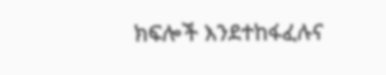ክፍሎች እንደተከፋፈሉና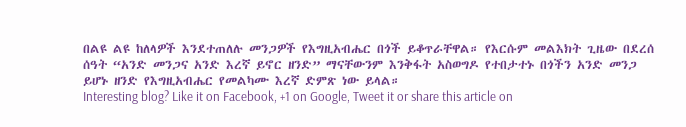በልዩ ልዩ ከለላዎች እንደተጠለሉ መንጋዎች የእግዚአብሔር በጎች ይቆጥራቸዋል። የእርሱም መልእክት ጊዜው በደረሰ ሰዓት “አንድ መንጋና አንድ እረኛ ይኖር ዘንድ” ማናቸውንም እንቅፋት አስወግዶ የተበታተኑ በጎችን አንድ መንጋ ይሆኑ ዘንድ የእግዚአብሔር የመልካሙ እረኛ ድምጽ ነው ይላል።
Interesting blog? Like it on Facebook, +1 on Google, Tweet it or share this article on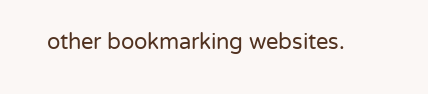other bookmarking websites.